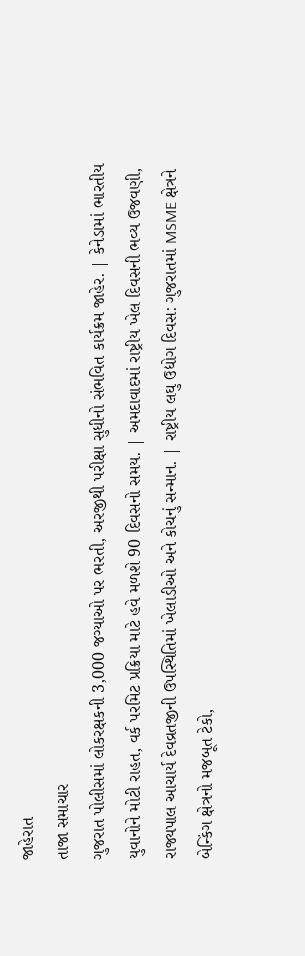જાહેરાત
તાજા સમાચાર
ગુજરાત પોલીસમાં લોકરક્ષકની 3,000 જગ્યાઓ પર ભરતી, અરજીથી પરીક્ષા સુધીનો સંભવિત કાર્યક્રમ જાહેર. | કેનેડામાં ભારતીય યુવાનોને મોટી રાહત, વર્ક પરમિટ પ્રક્રિયા માટે હવે મળશે 90 દિવસનો સમય. | અમદાવાદમાં રાષ્ટ્રીય ખેલ દિવસની ભવ્ય ઉજવણી, રાજ્યપાલ આચાર્ય દેવવ્રતજીની ઉપસ્થિતિમાં ખેલાડીઓ અને કોચનું સન્માન. | રાષ્ટ્રીય લઘુ ઉદ્યોગ દિવસ: ગુજરાતમાં MSME ક્ષેત્રને બેન્કિંગ ક્ષેત્રનો મજબૂત ટેકો,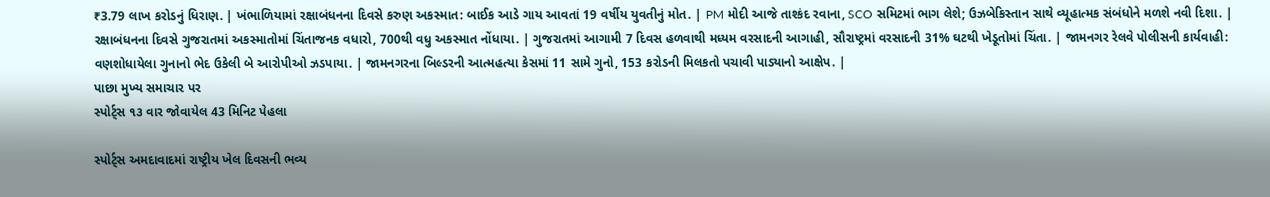₹3.79 લાખ કરોડનું ધિરાણ. | ખંભાળિયામાં રક્ષાબંધનના દિવસે કરુણ અકસ્માત: બાઈક આડે ગાય આવતાં 19 વર્ષીય યુવતીનું મોત. | PM મોદી આજે તાશ્કંદ રવાના, SCO સમિટમાં ભાગ લેશે; ઉઝબેકિસ્તાન સાથે વ્યૂહાત્મક સંબંધોને મળશે નવી દિશા. | રક્ષાબંધનના દિવસે ગુજરાતમાં અકસ્માતોમાં ચિંતાજનક વધારો, 700થી વધુ અકસ્માત નોંધાયા. | ગુજરાતમાં આગામી 7 દિવસ હળવાથી મધ્યમ વરસાદની આગાહી, સૌરાષ્ટ્રમાં વરસાદની 31% ઘટથી ખેડૂતોમાં ચિંતા. | જામનગર રેલવે પોલીસની કાર્યવાહી: વણશોધાયેલા ગુનાનો ભેદ ઉકેલી બે આરોપીઓ ઝડપાયા. | જામનગરના બિલ્ડરની આત્મહત્યા કેસમાં 11 સામે ગુનો, 153 કરોડની મિલકતો પચાવી પાડ્યાનો આક્ષેપ. |
પાછા મુખ્ય સમાચાર પર
સ્પોર્ટ્સ ૧૩ વાર જોવાયેલ 43 મિનિટ પેહલા

સ્પોર્ટ્સ અમદાવાદમાં રાષ્ટ્રીય ખેલ દિવસની ભવ્ય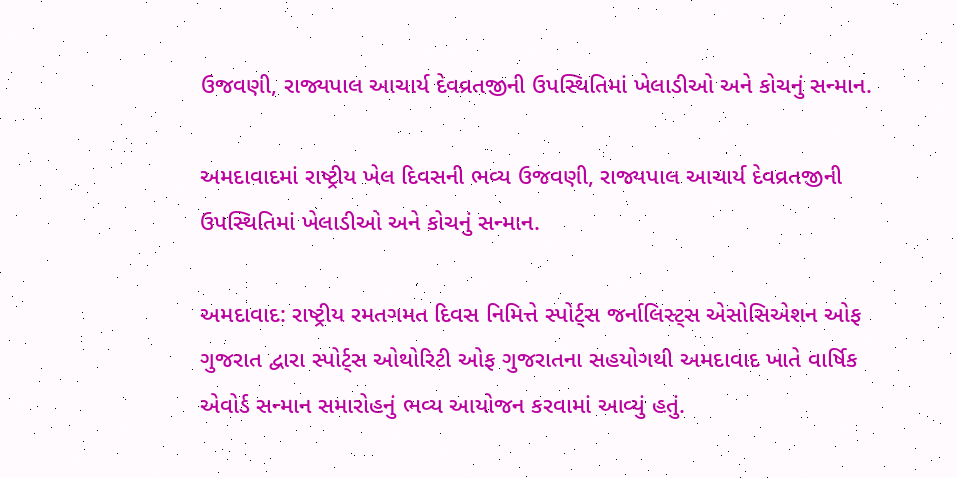ઉજવણી, રાજ્યપાલ આચાર્ય દેવવ્રતજીની ઉપસ્થિતિમાં ખેલાડીઓ અને કોચનું સન્માન.

અમદાવાદમાં રાષ્ટ્રીય ખેલ દિવસની ભવ્ય ઉજવણી, રાજ્યપાલ આચાર્ય દેવવ્રતજીની ઉપસ્થિતિમાં ખેલાડીઓ અને કોચનું સન્માન.

અમદાવાદ: રાષ્ટ્રીય રમતગમત દિવસ નિમિત્તે સ્પોર્ટ્સ જર્નાલિસ્ટ્સ એસોસિએશન ઓફ ગુજરાત દ્વારા સ્પોર્ટ્સ ઓથોરિટી ઓફ ગુજરાતના સહયોગથી અમદાવાદ ખાતે વાર્ષિક એવોર્ડ સન્માન સમારોહનું ભવ્ય આયોજન કરવામાં આવ્યું હતું.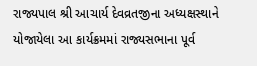રાજ્યપાલ શ્રી આચાર્ય દેવવ્રતજીના અધ્યક્ષસ્થાને યોજાયેલા આ કાર્યક્રમમાં રાજ્યસભાના પૂર્વ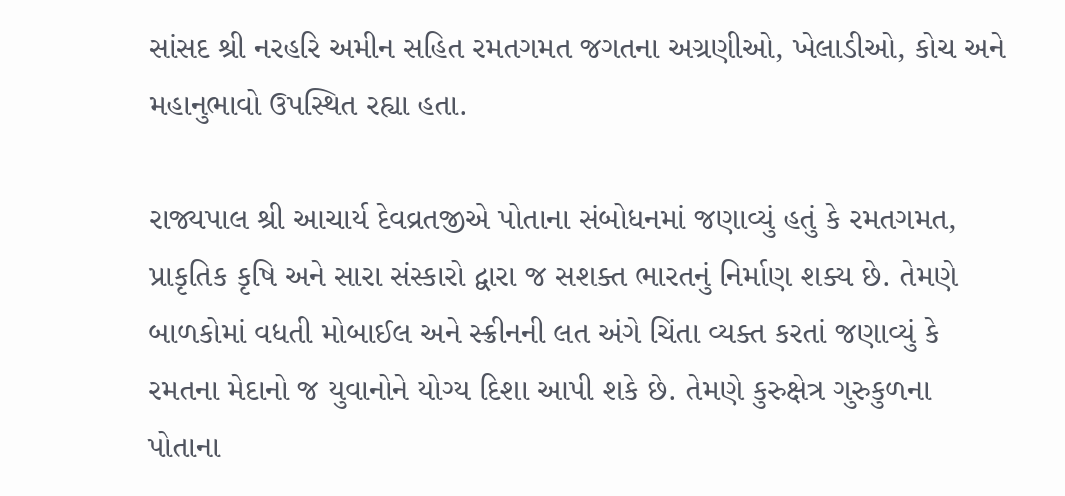સાંસદ શ્રી નરહરિ અમીન સહિત રમતગમત જગતના અગ્રણીઓ, ખેલાડીઓ, કોચ અને મહાનુભાવો ઉપસ્થિત રહ્યા હતા.

રાજ્યપાલ શ્રી આચાર્ય દેવવ્રતજીએ પોતાના સંબોધનમાં જણાવ્યું હતું કે રમતગમત, પ્રાકૃતિક કૃષિ અને સારા સંસ્કારો દ્વારા જ સશક્ત ભારતનું નિર્માણ શક્ય છે. તેમણે બાળકોમાં વધતી મોબાઈલ અને સ્ક્રીનની લત અંગે ચિંતા વ્યક્ત કરતાં જણાવ્યું કે રમતના મેદાનો જ યુવાનોને યોગ્ય દિશા આપી શકે છે. તેમણે કુરુક્ષેત્ર ગુરુકુળના પોતાના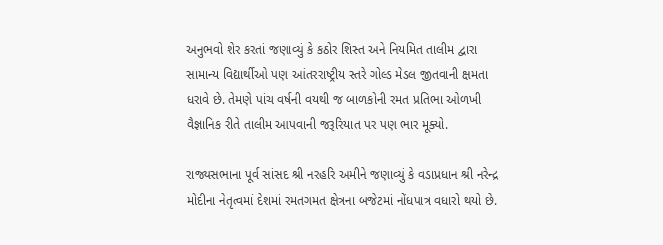અનુભવો શેર કરતાં જણાવ્યું કે કઠોર શિસ્ત અને નિયમિત તાલીમ દ્વારા સામાન્ય વિદ્યાર્થીઓ પણ આંતરરાષ્ટ્રીય સ્તરે ગોલ્ડ મેડલ જીતવાની ક્ષમતા ધરાવે છે. તેમણે પાંચ વર્ષની વયથી જ બાળકોની રમત પ્રતિભા ઓળખી વૈજ્ઞાનિક રીતે તાલીમ આપવાની જરૂરિયાત પર પણ ભાર મૂક્યો.

રાજ્યસભાના પૂર્વ સાંસદ શ્રી નરહરિ અમીને જણાવ્યું કે વડાપ્રધાન શ્રી નરેન્દ્ર મોદીના નેતૃત્વમાં દેશમાં રમતગમત ક્ષેત્રના બજેટમાં નોંધપાત્ર વધારો થયો છે.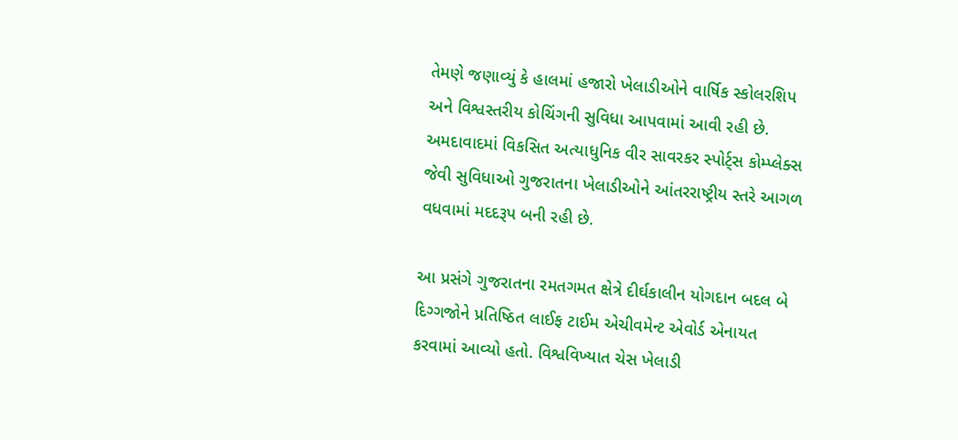તેમણે જણાવ્યું કે હાલમાં હજારો ખેલાડીઓને વાર્ષિક સ્કોલરશિપ અને વિશ્વસ્તરીય કોચિંગની સુવિધા આપવામાં આવી રહી છે. અમદાવાદમાં વિકસિત અત્યાધુનિક વીર સાવરકર સ્પોર્ટ્સ કોમ્પ્લેક્સ જેવી સુવિધાઓ ગુજરાતના ખેલાડીઓને આંતરરાષ્ટ્રીય સ્તરે આગળ વધવામાં મદદરૂપ બની રહી છે.

આ પ્રસંગે ગુજરાતના રમતગમત ક્ષેત્રે દીર્ઘકાલીન યોગદાન બદલ બે દિગ્ગજોને પ્રતિષ્ઠિત લાઈફ ટાઈમ એચીવમેન્ટ એવોર્ડ એનાયત કરવામાં આવ્યો હતો. વિશ્વવિખ્યાત ચેસ ખેલાડી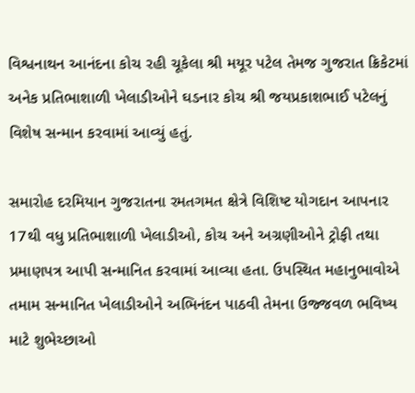વિશ્વનાથન આનંદના કોચ રહી ચૂકેલા શ્રી મયૂર પટેલ તેમજ ગુજરાત ક્રિકેટમાં અનેક પ્રતિભાશાળી ખેલાડીઓને ઘડનાર કોચ શ્રી જયપ્રકાશભાઈ પટેલનું વિશેષ સન્માન કરવામાં આવ્યું હતું.

સમારોહ દરમિયાન ગુજરાતના રમતગમત ક્ષેત્રે વિશિષ્ટ યોગદાન આપનાર 17થી વધુ પ્રતિભાશાળી ખેલાડીઓ, કોચ અને અગ્રણીઓને ટ્રોફી તથા પ્રમાણપત્ર આપી સન્માનિત કરવામાં આવ્યા હતા. ઉપસ્થિત મહાનુભાવોએ તમામ સન્માનિત ખેલાડીઓને અભિનંદન પાઠવી તેમના ઉજ્જવળ ભવિષ્ય માટે શુભેચ્છાઓ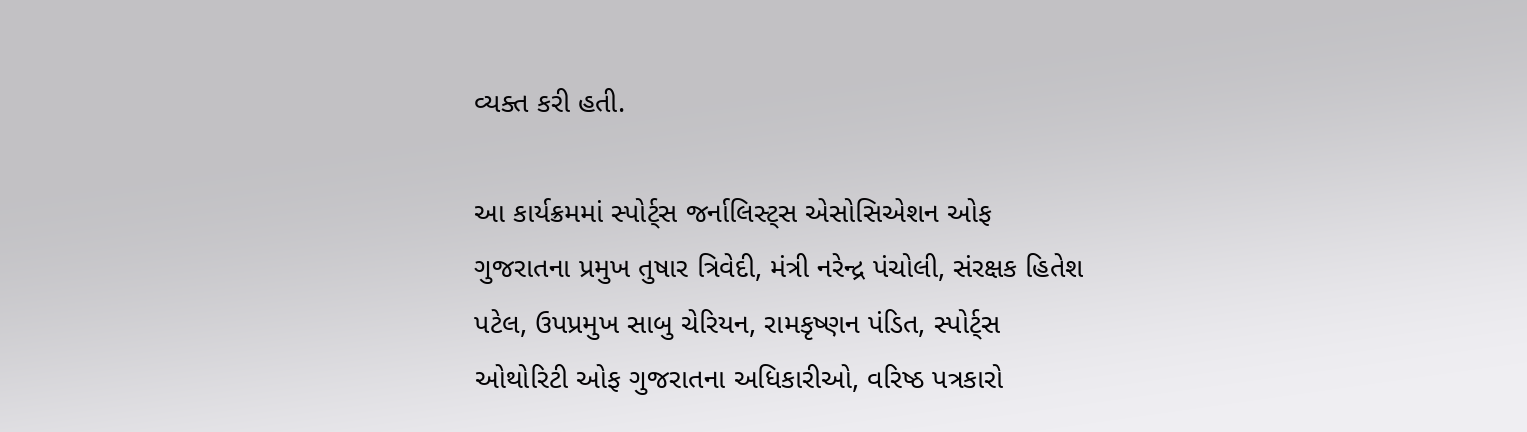વ્યક્ત કરી હતી.

આ કાર્યક્રમમાં સ્પોર્ટ્સ જર્નાલિસ્ટ્સ એસોસિએશન ઓફ ગુજરાતના પ્રમુખ તુષાર ત્રિવેદી, મંત્રી નરેન્દ્ર પંચોલી, સંરક્ષક હિતેશ પટેલ, ઉપપ્રમુખ સાબુ ચેરિયન, રામકૃષ્ણન પંડિત, સ્પોર્ટ્સ ઓથોરિટી ઓફ ગુજરાતના અધિકારીઓ, વરિષ્ઠ પત્રકારો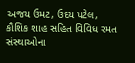અજય ઉમટ, ઉદય પટેલ, કૌશિક શાહ સહિત વિવિધ રમત સંસ્થાઓના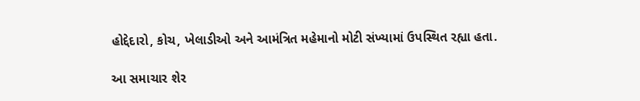હોદ્દેદારો, કોચ, ખેલાડીઓ અને આમંત્રિત મહેમાનો મોટી સંખ્યામાં ઉપસ્થિત રહ્યા હતા.

આ સમાચાર શેર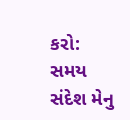કરો:
સમય સંદેશ મેનુ